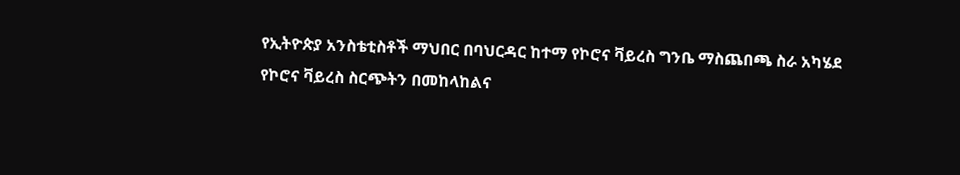የኢትዮጵያ አንስቴቲስቶች ማህበር በባህርዳር ከተማ የኮሮና ቫይረስ ግንቤ ማስጨበጫ ስራ አካሄደ
የኮሮና ቫይረስ ስርጭትን በመከላከልና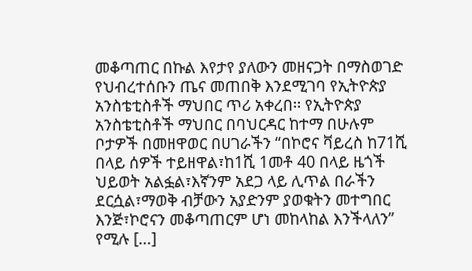መቆጣጠር በኩል እየታየ ያለውን መዘናጋት በማስወገድ የህብረተሰቡን ጤና መጠበቅ እንደሚገባ የኢትዮጵያ አንስቴቲስቶች ማህበር ጥሪ አቀረበ፡፡ የኢትዮጵያ አንስቴቲስቶች ማህበር በባህርዳር ከተማ በሁሉም ቦታዎች በመዘዋወር በሀገራችን “በኮሮና ቫይረስ ከ71ሺ በላይ ሰዎች ተይዘዋል፣ከ1ሺ 1መቶ 40 በላይ ዜጎች ህይወት አልፏል፣እኛንም አደጋ ላይ ሊጥል በራችን ደርሷል፣ማወቅ ብቻውን አያድንም ያወቁትን መተግበር እንጅ፣ኮሮናን መቆጣጠርም ሆነ መከላከል እንችላለን” የሚሉ […]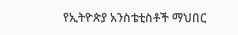የኢትዮጵያ አንስቴቲስቶች ማህበር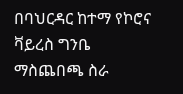በባህርዳር ከተማ የኮሮና ቫይረስ ግንቤ ማስጨበጫ ስራ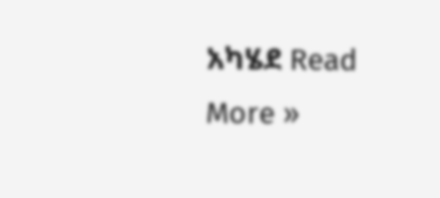አካሄደ Read More »